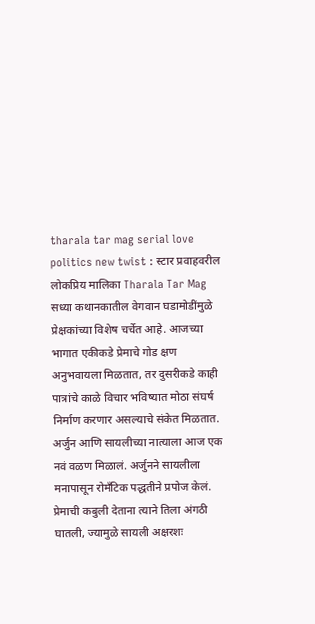tharala tar mag serial love politics new twist : स्टार प्रवाहवरील लोकप्रिय मालिका Tharala Tar Mag सध्या कथानकातील वेगवान घडामोडींमुळे प्रेक्षकांच्या विशेष चर्चेत आहे. आजच्या भागात एकीकडे प्रेमाचे गोड क्षण अनुभवायला मिळतात, तर दुसरीकडे काही पात्रांचे काळे विचार भविष्यात मोठा संघर्ष निर्माण करणार असल्याचे संकेत मिळतात.
अर्जुन आणि सायलीच्या नात्याला आज एक नवं वळण मिळालं. अर्जुनने सायलीला मनापासून रोमँटिक पद्धतीने प्रपोज केलं. प्रेमाची कबुली देताना त्याने तिला अंगठी घातली, ज्यामुळे सायली अक्षरशः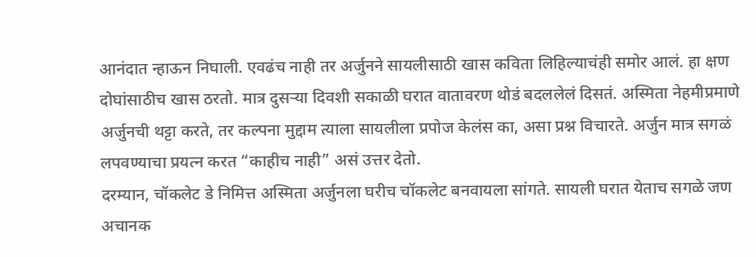आनंदात न्हाऊन निघाली. एवढंच नाही तर अर्जुनने सायलीसाठी खास कविता लिहिल्याचंही समोर आलं. हा क्षण दोघांसाठीच खास ठरतो. मात्र दुसऱ्या दिवशी सकाळी घरात वातावरण थोडं बदललेलं दिसतं. अस्मिता नेहमीप्रमाणे अर्जुनची थट्टा करते, तर कल्पना मुद्दाम त्याला सायलीला प्रपोज केलंस का, असा प्रश्न विचारते. अर्जुन मात्र सगळं लपवण्याचा प्रयत्न करत “काहीच नाही” असं उत्तर देतो.
दरम्यान, चॉकलेट डे निमित्त अस्मिता अर्जुनला घरीच चॉकलेट बनवायला सांगते. सायली घरात येताच सगळे जण अचानक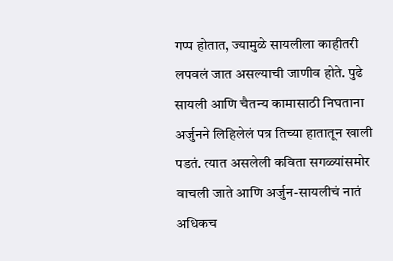गप्प होतात, ज्यामुळे सायलीला काहीतरी लपवलं जात असल्याची जाणीव होते. पुढे सायली आणि चैतन्य कामासाठी निघताना अर्जुनने लिहिलेलं पत्र तिच्या हातातून खाली पडतं. त्यात असलेली कविता सगळ्यांसमोर वाचली जाते आणि अर्जुन-सायलीचं नातं अधिकच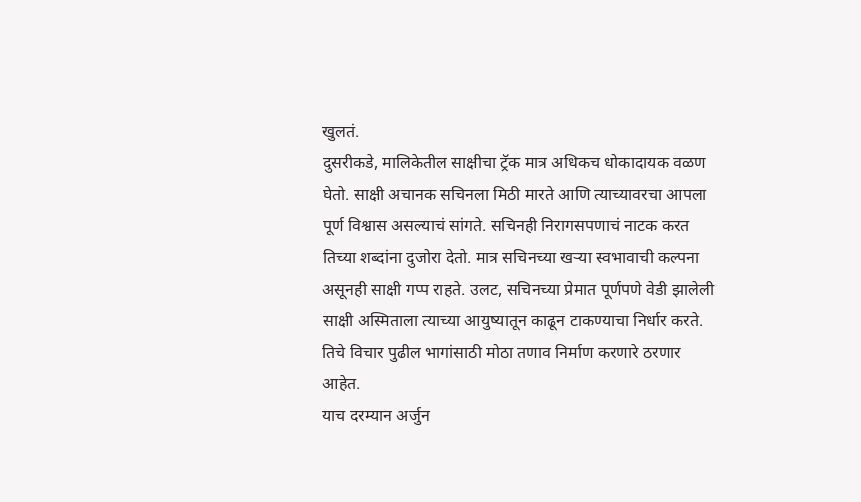खुलतं.
दुसरीकडे, मालिकेतील साक्षीचा ट्रॅक मात्र अधिकच धोकादायक वळण घेतो. साक्षी अचानक सचिनला मिठी मारते आणि त्याच्यावरचा आपला पूर्ण विश्वास असल्याचं सांगते. सचिनही निरागसपणाचं नाटक करत तिच्या शब्दांना दुजोरा देतो. मात्र सचिनच्या खऱ्या स्वभावाची कल्पना असूनही साक्षी गप्प राहते. उलट, सचिनच्या प्रेमात पूर्णपणे वेडी झालेली साक्षी अस्मिताला त्याच्या आयुष्यातून काढून टाकण्याचा निर्धार करते. तिचे विचार पुढील भागांसाठी मोठा तणाव निर्माण करणारे ठरणार आहेत.
याच दरम्यान अर्जुन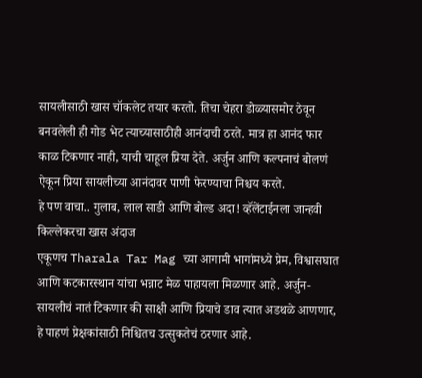सायलीसाठी खास चॉकलेट तयार करतो. तिचा चेहरा डोळ्यासमोर ठेवून बनवलेली ही गोड भेट त्याच्यासाठीही आनंदाची ठरते. मात्र हा आनंद फार काळ टिकणार नाही, याची चाहूल प्रिया देते. अर्जुन आणि कल्पनाचं बोलणं ऐकून प्रिया सायलीच्या आनंदावर पाणी फेरण्याचा निश्चय करते.
हे पण वाचा.. गुलाब, लाल साडी आणि बोल्ड अदा! व्हॅलेंटाईनला जान्हवी किल्लेकरचा खास अंदाज
एकूणच Tharala Tar Mag च्या आगामी भागांमध्ये प्रेम, विश्वासघात आणि कटकारस्थान यांचा भन्नाट मेळ पाहायला मिळणार आहे. अर्जुन-सायलीचं नातं टिकणार की साक्षी आणि प्रियाचे डाव त्यात अडथळे आणणार, हे पाहणं प्रेक्षकांसाठी निश्चितच उत्सुकतेचं ठरणार आहे.